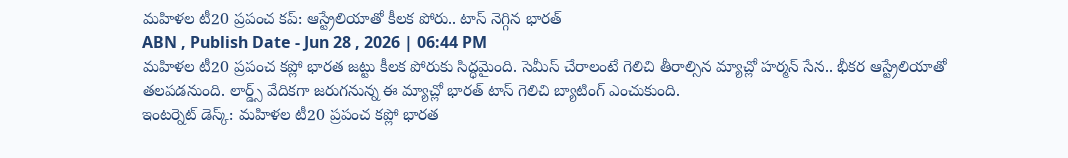మహిళల టీ20 ప్రపంచ కప్: ఆస్ట్రేలియాతో కీలక పోరు.. టాస్ నెగ్గిన భారత్
ABN , Publish Date - Jun 28 , 2026 | 06:44 PM
మహిళల టీ20 ప్రపంచ కప్లో భారత జట్టు కీలక పోరుకు సిద్ధమైంది. సెమీస్ చేరాలంటే గెలిచి తీరాల్సిన మ్యాచ్లో హర్మన్ సేన.. భీకర ఆస్ట్రేలియాతో తలపడనుంది. లార్డ్స్ వేదికగా జరుగనున్న ఈ మ్యాచ్లో భారత్ టాస్ గెలిచి బ్యాటింగ్ ఎంచుకుంది.
ఇంటర్నెట్ డెస్క్: మహిళల టీ20 ప్రపంచ కప్లో భారత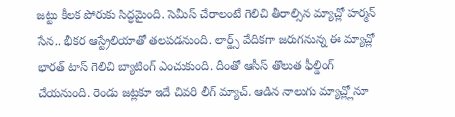జట్టు కీలక పోరుకు సిద్ధమైంది. సెమీస్ చేరాలంటే గెలిచి తీరాల్సిన మ్యాచ్లో హర్మన్ సేన.. భీకర ఆస్ట్రేలియాతో తలపడనుంది. లార్డ్స్ వేదికగా జరుగనున్న ఈ మ్యాచ్లో భారత్ టాస్ గెలిచి బ్యాటింగ్ ఎంచుకుంది. దీంతో ఆసీస్ తొలుత ఫీల్డింగ్ చేయనుంది. రెండు జట్లకూ ఇదే చివరి లీగ్ మ్యాచ్. ఆడిన నాలుగు మ్యాచ్ల్లోనూ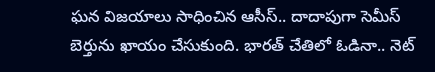ఘన విజయాలు సాధించిన ఆసీస్.. దాదాపుగా సెమీస్ బెర్తును ఖాయం చేసుకుంది. భారత్ చేతిలో ఓడినా.. నెట్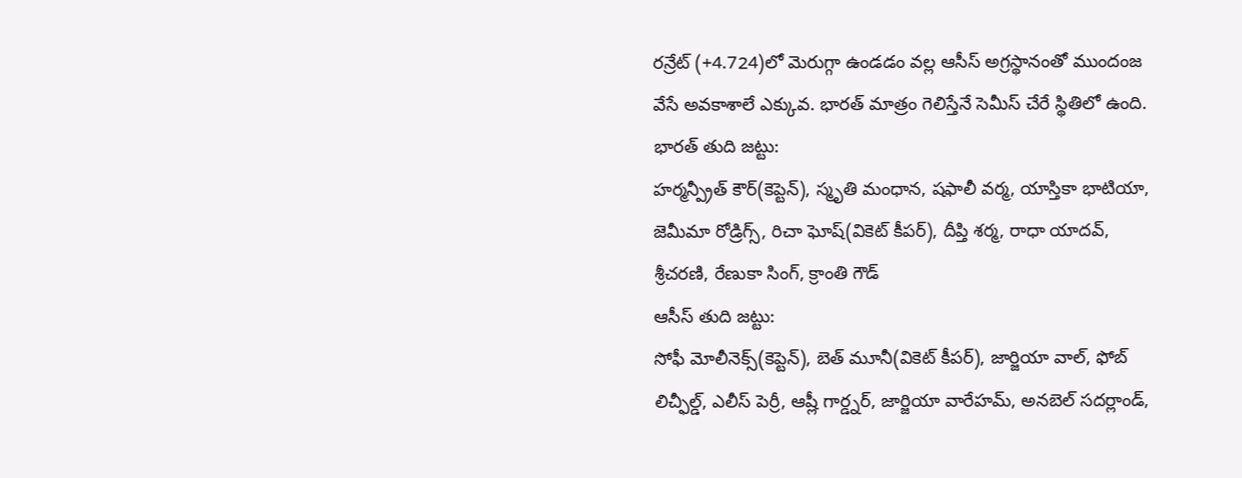రన్రేట్ (+4.724)లో మెరుగ్గా ఉండడం వల్ల ఆసీస్ అగ్రస్థానంతో ముందంజ వేసే అవకాశాలే ఎక్కువ. భారత్ మాత్రం గెలిస్తేనే సెమీస్ చేరే స్థితిలో ఉంది.
భారత్ తుది జట్టు:
హర్మన్ప్రీత్ కౌర్(కెప్టెన్), స్మృతి మంధాన, షఫాలీ వర్మ, యాస్తికా భాటియా, జెమీమా రోడ్రిగ్స్, రిచా ఘోష్(వికెట్ కీపర్), దీప్తి శర్మ, రాధా యాదవ్, శ్రీచరణి, రేణుకా సింగ్, క్రాంతి గౌడ్
ఆసీస్ తుది జట్టు:
సోఫీ మోలీనెక్స్(కెప్టెన్), బెత్ మూనీ(వికెట్ కీపర్), జార్జియా వాల్, ఫోబ్ లిచ్ఫీల్డ్, ఎలీస్ పెర్రీ, ఆష్లీ గార్డ్నర్, జార్జియా వారేహమ్, అనబెల్ సదర్లాండ్,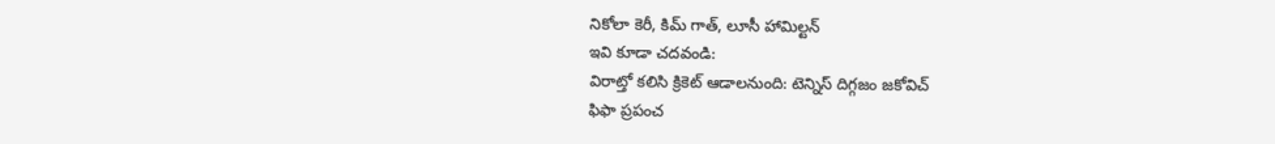నికోలా కెరీ, కిమ్ గాత్, లూసీ హామిల్టన్
ఇవి కూడా చదవండి:
విరాట్తో కలిసి క్రికెట్ ఆడాలనుంది: టెన్నిస్ దిగ్గజం జకోవిచ్
ఫిఫా ప్రపంచ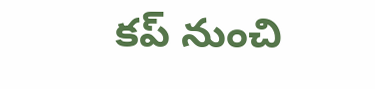కప్ నుంచి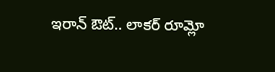ఇరాన్ ఔట్.. లాకర్ రూమ్లో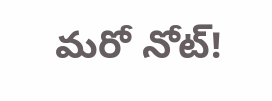మరో నోట్!